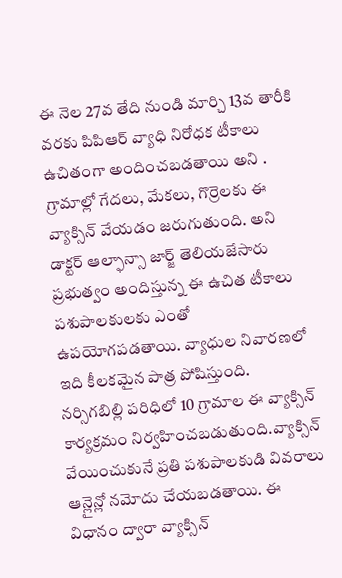ఈ నెల 27వ తేది నుండి మార్చి 13వ తారీకి వరకు పిపిఆర్ వ్యాధి నిరోధక టీకాలు ఉచితంగా అందించబడతాయి అని . గ్రామాల్లో గేదలు, మేకలు, గొర్రెలకు ఈ వ్యాక్సిన్ వేయడం జరుగుతుంది. అని డాక్టర్ ఆల్ఫాన్సా జార్జ్ తెలియజేసారు
ప్రభుత్వం అందిస్తున్న ఈ ఉచిత టీకాలు పశుపాలకులకు ఎంతో ఉపయోగపడతాయి. వ్యాధుల నివారణలో ఇది కీలకమైన పాత్ర పోషిస్తుంది.
నర్సిగబిల్లి పరిధిలో 10 గ్రామాల ఈ వ్యాక్సిన్ కార్యక్రమం నిర్వహించబడుతుంది.వ్యాక్సిన్ వేయించుకునే ప్రతి పశుపాలకుడి వివరాలు ఆన్లైన్లో నమోదు చేయబడతాయి. ఈ విధానం ద్వారా వ్యాక్సిన్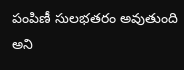పంపిణీ సులభతరం అవుతుంది అని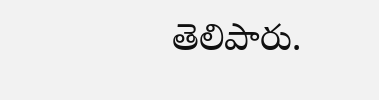తెలిపారు.